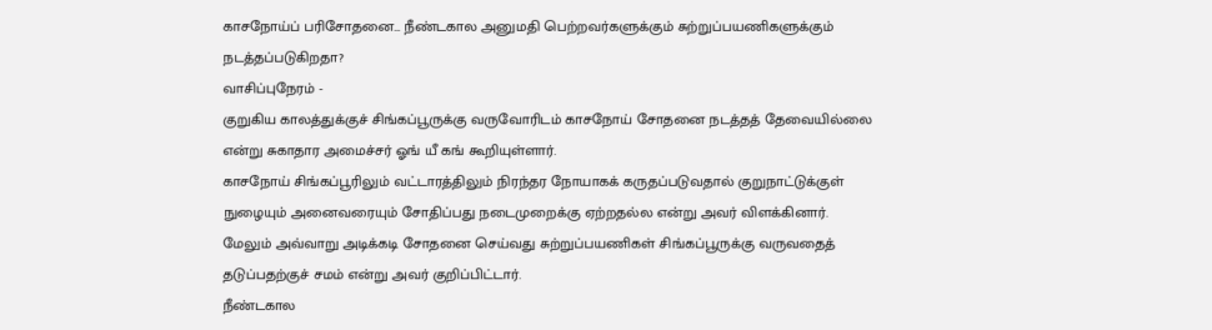காசநோய்ப் பரிசோதனை... நீண்டகால அனுமதி பெற்றவர்களுக்கும் சுற்றுப்பயணிகளுக்கும் நடத்தப்படுகிறதா?
வாசிப்புநேரம் -
குறுகிய காலத்துக்குச் சிங்கப்பூருக்கு வருவோரிடம் காசநோய் சோதனை நடத்தத் தேவையில்லை என்று சுகாதார அமைச்சர் ஓங் யீ கங் கூறியுள்ளார்.
காசநோய் சிங்கப்பூரிலும் வட்டாரத்திலும் நிரந்தர நோயாகக் கருதப்படுவதால் குறுநாட்டுக்குள் நுழையும் அனைவரையும் சோதிப்பது நடைமுறைக்கு ஏற்றதல்ல என்று அவர் விளக்கினார்.
மேலும் அவ்வாறு அடிக்கடி சோதனை செய்வது சுற்றுப்பயணிகள் சிங்கப்பூருக்கு வருவதைத் தடுப்பதற்குச் சமம் என்று அவர் குறிப்பிட்டார்.
நீண்டகால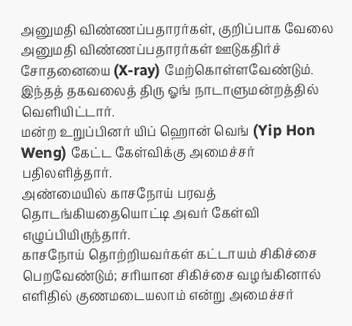அனுமதி விண்ணப்பதாரர்கள், குறிப்பாக வேலை அனுமதி விண்ணப்பதாரர்கள் ஊடுகதிர்ச் சோதனையை (X-ray) மேற்கொள்ளவேண்டும்.
இந்தத் தகவலைத் திரு ஓங் நாடாளுமன்றத்தில் வெளியிட்டார்.
மன்ற உறுப்பினர் யிப் ஹொன் வெங் (Yip Hon Weng) கேட்ட கேள்விக்கு அமைச்சர் பதிலளித்தார்.
அண்மையில் காசநோய் பரவத் தொடங்கியதையொட்டி அவர் கேள்வி எழுப்பியிருந்தார்.
காசநோய் தொற்றியவர்கள் கட்டாயம் சிகிச்சை பெறவேண்டும்; சரியான சிகிச்சை வழங்கினால் எளிதில் குணமடையலாம் என்று அமைச்சர்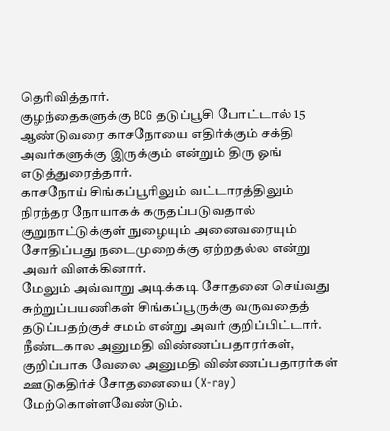தெரிவித்தார்.
குழந்தைகளுக்கு BCG தடுப்பூசி போட்டால் 15 ஆண்டுவரை காசநோயை எதிர்க்கும் சக்தி அவர்களுக்கு இருக்கும் என்றும் திரு ஓங் எடுத்துரைத்தார்.
காசநோய் சிங்கப்பூரிலும் வட்டாரத்திலும் நிரந்தர நோயாகக் கருதப்படுவதால் குறுநாட்டுக்குள் நுழையும் அனைவரையும் சோதிப்பது நடைமுறைக்கு ஏற்றதல்ல என்று அவர் விளக்கினார்.
மேலும் அவ்வாறு அடிக்கடி சோதனை செய்வது சுற்றுப்பயணிகள் சிங்கப்பூருக்கு வருவதைத் தடுப்பதற்குச் சமம் என்று அவர் குறிப்பிட்டார்.
நீண்டகால அனுமதி விண்ணப்பதாரர்கள், குறிப்பாக வேலை அனுமதி விண்ணப்பதாரர்கள் ஊடுகதிர்ச் சோதனையை (X-ray) மேற்கொள்ளவேண்டும்.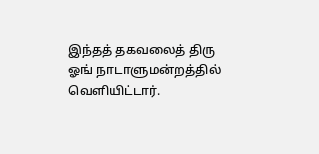இந்தத் தகவலைத் திரு ஓங் நாடாளுமன்றத்தில் வெளியிட்டார்.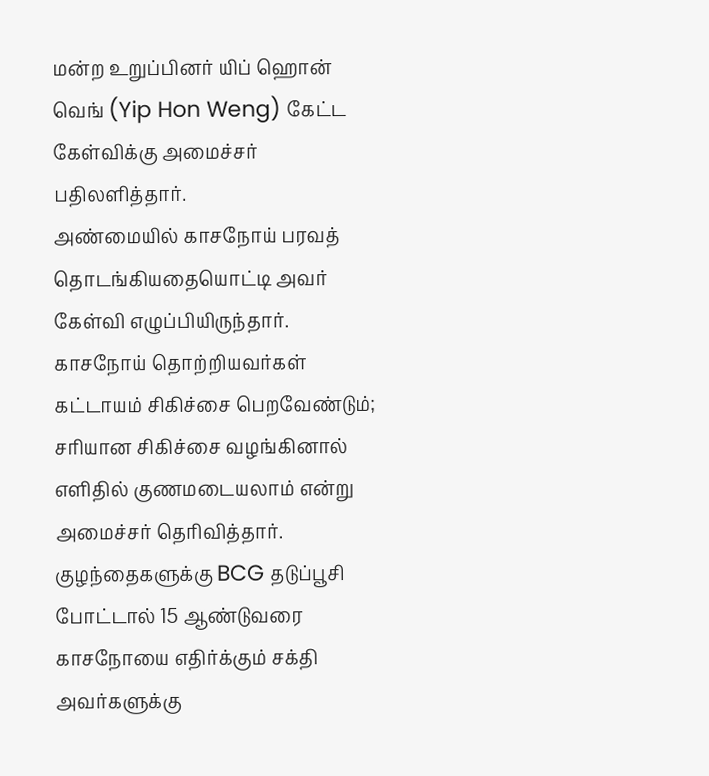மன்ற உறுப்பினர் யிப் ஹொன் வெங் (Yip Hon Weng) கேட்ட கேள்விக்கு அமைச்சர் பதிலளித்தார்.
அண்மையில் காசநோய் பரவத் தொடங்கியதையொட்டி அவர் கேள்வி எழுப்பியிருந்தார்.
காசநோய் தொற்றியவர்கள் கட்டாயம் சிகிச்சை பெறவேண்டும்; சரியான சிகிச்சை வழங்கினால் எளிதில் குணமடையலாம் என்று அமைச்சர் தெரிவித்தார்.
குழந்தைகளுக்கு BCG தடுப்பூசி போட்டால் 15 ஆண்டுவரை காசநோயை எதிர்க்கும் சக்தி அவர்களுக்கு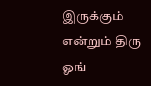இருக்கும் என்றும் திரு ஓங்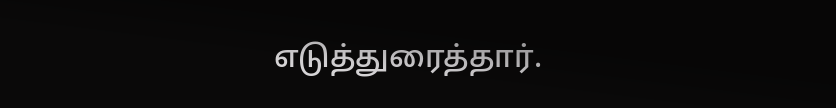எடுத்துரைத்தார்.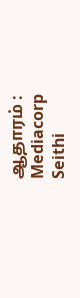ஆதாரம் : Mediacorp Seithi